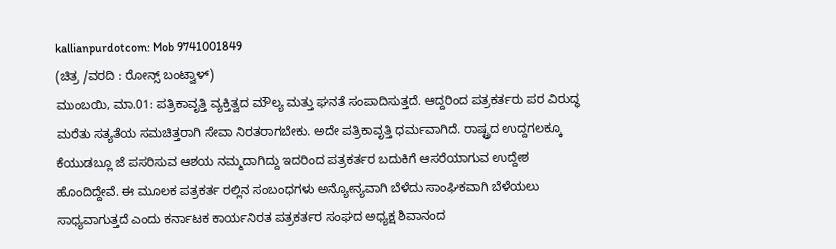kallianpurdotcom: Mob 9741001849
(ಚಿತ್ರ /ವರದಿ : ರೋನ್ಸ್ ಬಂಟ್ವಾಳ್)
ಮುಂಬಯಿ, ಮಾ.01: ಪತ್ರಿಕಾವೃತ್ತಿ ವ್ಯಕ್ತಿತ್ವದ ಮೌಲ್ಯ ಮತ್ತು ಘನತೆ ಸಂಪಾದಿಸುತ್ತದೆ. ಆದ್ದರಿಂದ ಪತ್ರಕರ್ತರು ಪರ ವಿರುದ್ಧ ಮರೆತು ಸತ್ಯತೆಯ ಸಮಚಿತ್ತರಾಗಿ ಸೇವಾ ನಿರತರಾಗಬೇಕು. ಅದೇ ಪತ್ರಿಕಾವೃತ್ತಿ ಧರ್ಮವಾಗಿದೆ. ರಾಷ್ಟ್ರದ ಉದ್ದಗಲಕ್ಕೂ ಕೆಯುಡಬ್ಲೂ ಜೆ ಪಸರಿಸುವ ಆಶಯ ನಮ್ಮದಾಗಿದ್ದು ಇದರಿಂದ ಪತ್ರಕರ್ತರ ಬದುಕಿಗೆ ಆಸರೆಯಾಗುವ ಉದ್ದೇಶ ಹೊಂದಿದ್ದೇವೆ. ಈ ಮೂಲಕ ಪತ್ರಕರ್ತ ರಲ್ಲಿನ ಸಂಬಂಧಗಳು ಅನ್ಯೋನ್ಯವಾಗಿ ಬೆಳೆದು ಸಾಂಘಿಕವಾಗಿ ಬೆಳೆಯಲು ಸಾಧ್ಯವಾಗುತ್ತದೆ ಎಂದು ಕರ್ನಾಟಕ ಕಾರ್ಯನಿರತ ಪತ್ರಕರ್ತರ ಸಂಘದ ಅಧ್ಯಕ್ಷ ಶಿವಾನಂದ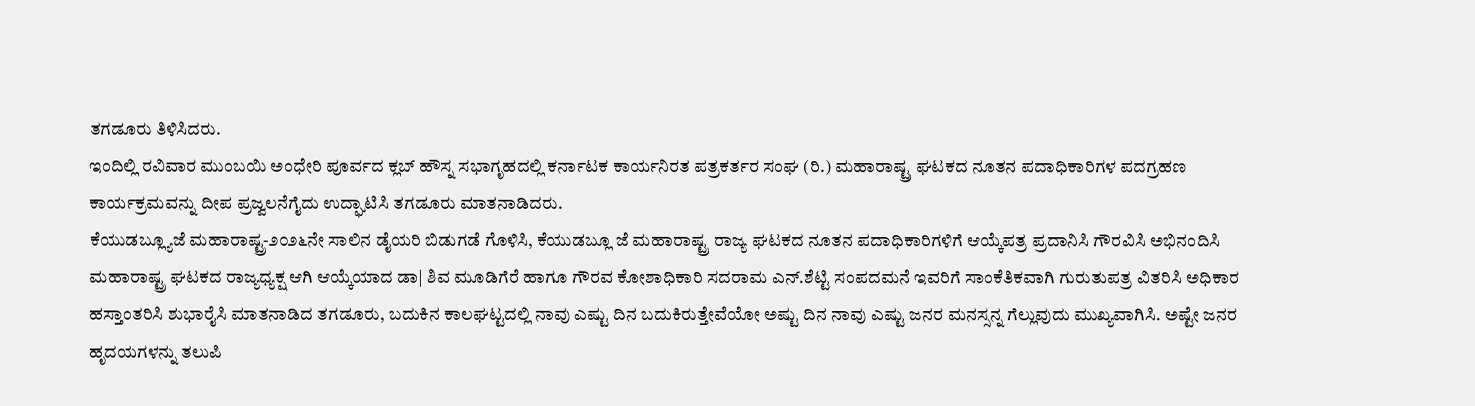ತಗಡೂರು ತಿಳಿಸಿದರು.
ಇಂದಿಲ್ಲಿ ರವಿವಾರ ಮುಂಬಯಿ ಅಂಧೇರಿ ಪೂರ್ವದ ಕ್ಲಬ್ ಹೌಸ್ನ ಸಭಾಗೃಹದಲ್ಲಿ ಕರ್ನಾಟಕ ಕಾರ್ಯನಿರತ ಪತ್ರಕರ್ತರ ಸಂಘ (ರಿ.) ಮಹಾರಾಷ್ಟ್ರ ಘಟಕದ ನೂತನ ಪದಾಧಿಕಾರಿಗಳ ಪದಗ್ರಹಣ ಕಾರ್ಯಕ್ರಮವನ್ನು ದೀಪ ಪ್ರಜ್ವಲನೆಗೈದು ಉದ್ಘಾಟಿಸಿ ತಗಡೂರು ಮಾತನಾಡಿದರು.
ಕೆಯುಡಬ್ಲ್ಯೂಜೆ ಮಹಾರಾಷ್ಟ್ರ-೨೦೨೬ನೇ ಸಾಲಿನ ಡೈಯರಿ ಬಿಡುಗಡೆ ಗೊಳಿಸಿ, ಕೆಯುಡಬ್ಲೂ ಜೆ ಮಹಾರಾಷ್ಟ್ರ ರಾಜ್ಯ ಘಟಕದ ನೂತನ ಪದಾಧಿಕಾರಿಗಳಿಗೆ ಆಯ್ಕೆಪತ್ರ ಪ್ರದಾನಿಸಿ ಗೌರವಿಸಿ ಅಭಿನಂದಿಸಿ ಮಹಾರಾಷ್ಟ್ರ ಘಟಕದ ರಾಜ್ಯಧ್ಯಕ್ಷ ಆಗಿ ಆಯ್ಕೆಯಾದ ಡಾ| ಶಿವ ಮೂಡಿಗೆರೆ ಹಾಗೂ ಗೌರವ ಕೋಶಾಧಿಕಾರಿ ಸದರಾಮ ಎನ್.ಶೆಟ್ಟಿ ಸಂಪದಮನೆ ಇವರಿಗೆ ಸಾಂಕೆತಿಕವಾಗಿ ಗುರುತುಪತ್ರ ವಿತರಿಸಿ ಅಧಿಕಾರ ಹಸ್ತಾಂತರಿಸಿ ಶುಭಾರೈಸಿ ಮಾತನಾಡಿದ ತಗಡೂರು, ಬದುಕಿನ ಕಾಲಘಟ್ಟದಲ್ಲಿ ನಾವು ಎಷ್ಟು ದಿನ ಬದುಕಿರುತ್ತೇವೆಯೋ ಅಷ್ಟು ದಿನ ನಾವು ಎಷ್ಟು ಜನರ ಮನಸ್ಸನ್ನ ಗೆಲ್ಲುವುದು ಮುಖ್ಯವಾಗಿಸಿ. ಅಷ್ಟೇ ಜನರ ಹೃದಯಗಳನ್ನು ತಲುಪಿ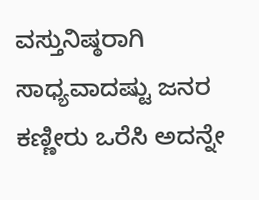ವಸ್ತುನಿಷ್ಠರಾಗಿ ಸಾಧ್ಯವಾದಷ್ಟು ಜನರ ಕಣ್ಣೀರು ಒರೆಸಿ ಅದನ್ನೇ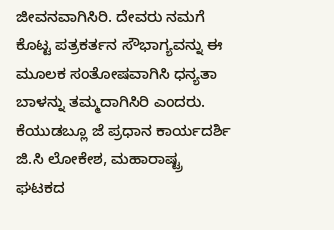ಜೀವನವಾಗಿಸಿರಿ. ದೇವರು ನಮಗೆ ಕೊಟ್ಟ ಪತ್ರಕರ್ತನ ಸೌಭಾಗ್ಯವನ್ನು ಈ ಮೂಲಕ ಸಂತೋಷವಾಗಿಸಿ ಧನ್ಯತಾ ಬಾಳನ್ನು ತಮ್ಮದಾಗಿಸಿರಿ ಎಂದರು.
ಕೆಯುಡಬ್ಲೂ ಜೆ ಪ್ರಧಾನ ಕಾರ್ಯದರ್ಶಿ ಜಿ.ಸಿ ಲೋಕೇಶ, ಮಹಾರಾಷ್ಟ್ರ ಘಟಕದ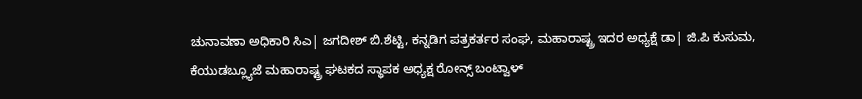ಚುನಾವಣಾ ಅಧಿಕಾರಿ ಸಿಎ| ಜಗದೀಶ್ ಬಿ.ಶೆಟ್ಟಿ, ಕನ್ನಡಿಗ ಪತ್ರಕರ್ತರ ಸಂಘ, ಮಹಾರಾಷ್ಟ್ರ ಇದರ ಅಧ್ಯಕ್ಷೆ ಡಾ| ಜಿ.ಪಿ ಕುಸುಮ, ಕೆಯುಡಬ್ಲ್ಯೂಜೆ ಮಹಾರಾಷ್ಟ್ರ ಘಟಕದ ಸ್ಥಾಪಕ ಅಧ್ಯಕ್ಷ ರೋನ್ಸ್ ಬಂಟ್ವಾಳ್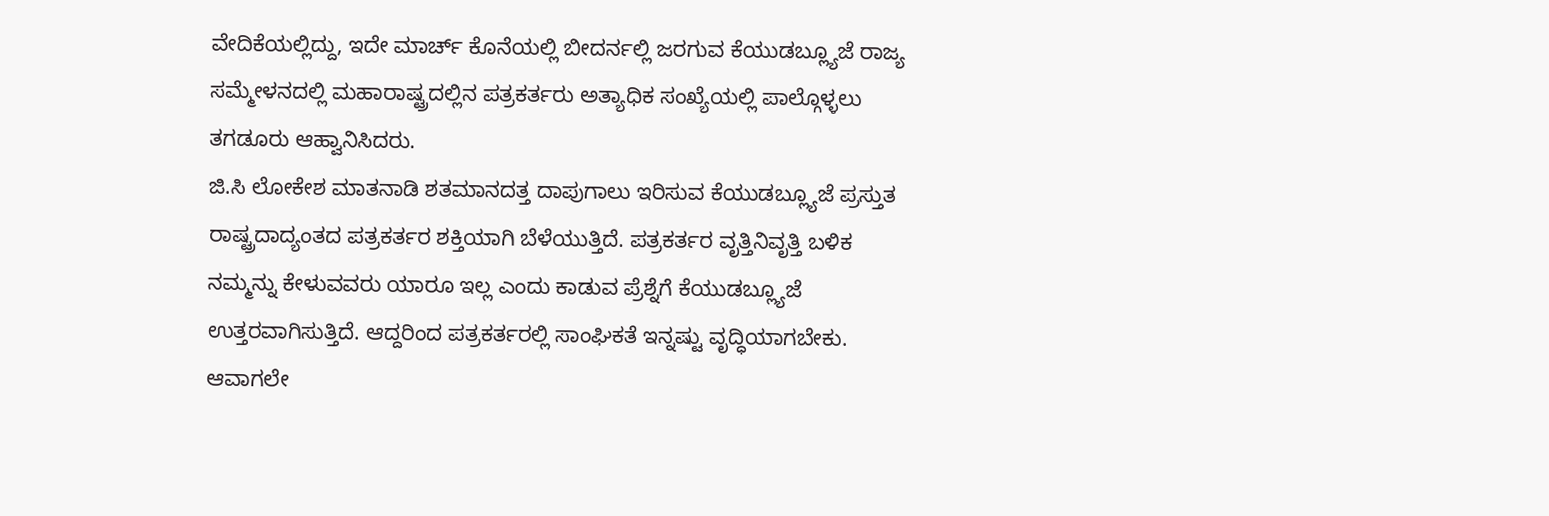ವೇದಿಕೆಯಲ್ಲಿದ್ದು, ಇದೇ ಮಾರ್ಚ್ ಕೊನೆಯಲ್ಲಿ ಬೀದರ್ನಲ್ಲಿ ಜರಗುವ ಕೆಯುಡಬ್ಲ್ಯೂಜೆ ರಾಜ್ಯ ಸಮ್ಮೇಳನದಲ್ಲಿ ಮಹಾರಾಷ್ಟ್ರದಲ್ಲಿನ ಪತ್ರಕರ್ತರು ಅತ್ಯಾಧಿಕ ಸಂಖ್ಯೆಯಲ್ಲಿ ಪಾಲ್ಗೊಳ್ಳಲು ತಗಡೂರು ಆಹ್ವಾನಿಸಿದರು.
ಜಿ.ಸಿ ಲೋಕೇಶ ಮಾತನಾಡಿ ಶತಮಾನದತ್ತ ದಾಪುಗಾಲು ಇರಿಸುವ ಕೆಯುಡಬ್ಲ್ಯೂಜೆ ಪ್ರಸ್ತುತ ರಾಷ್ಟ್ರದಾದ್ಯಂತದ ಪತ್ರಕರ್ತರ ಶಕ್ತಿಯಾಗಿ ಬೆಳೆಯುತ್ತಿದೆ. ಪತ್ರಕರ್ತರ ವೃತ್ತಿನಿವೃತ್ತಿ ಬಳಿಕ ನಮ್ಮನ್ನು ಕೇಳುವವರು ಯಾರೂ ಇಲ್ಲ ಎಂದು ಕಾಡುವ ಪ್ರೆಶ್ನೆಗೆ ಕೆಯುಡಬ್ಲ್ಯೂಜೆ ಉತ್ತರವಾಗಿಸುತ್ತಿದೆ. ಆದ್ದರಿಂದ ಪತ್ರಕರ್ತರಲ್ಲಿ ಸಾಂಘಿಕತೆ ಇನ್ನಷ್ಟು ವೃದ್ಧಿಯಾಗಬೇಕು. ಆವಾಗಲೇ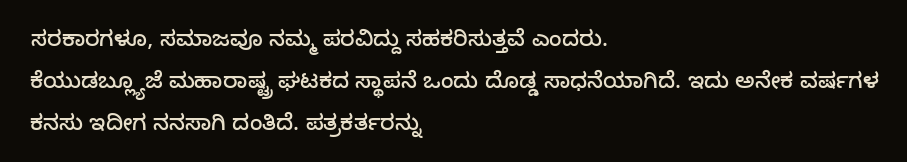ಸರಕಾರಗಳೂ, ಸಮಾಜವೂ ನಮ್ಮ ಪರವಿದ್ದು ಸಹಕರಿಸುತ್ತವೆ ಎಂದರು.
ಕೆಯುಡಬ್ಲ್ಯೂಜೆ ಮಹಾರಾಷ್ಟ್ರ ಘಟಕದ ಸ್ಥಾಪನೆ ಒಂದು ದೊಡ್ಡ ಸಾಧನೆಯಾಗಿದೆ. ಇದು ಅನೇಕ ವರ್ಷಗಳ ಕನಸು ಇದೀಗ ನನಸಾಗಿ ದಂತಿದೆ. ಪತ್ರಕರ್ತರನ್ನು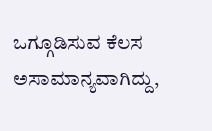ಒಗ್ಗೂಡಿಸುವ ಕೆಲಸ ಅಸಾಮಾನ್ಯವಾಗಿದ್ದು,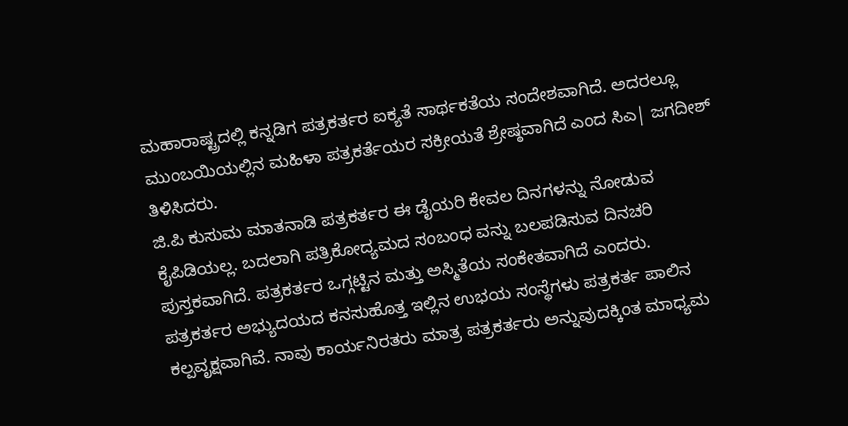ಮಹಾರಾಷ್ಟ್ರದಲ್ಲಿ ಕನ್ನಡಿಗ ಪತ್ರಕರ್ತರ ಐಕ್ಯತೆ ಸಾರ್ಥಕತೆಯ ಸಂದೇಶವಾಗಿದೆ. ಅದರಲ್ಲೂ ಮುಂಬಯಿಯಲ್ಲಿನ ಮಹಿಳಾ ಪತ್ರಕರ್ತೆಯರ ಸಕ್ರೀಯತೆ ಶ್ರೇಷ್ಠವಾಗಿದೆ ಎಂದ ಸಿಎ| ಜಗದೀಶ್ ತಿಳಿಸಿದರು.
ಜಿ.ಪಿ ಕುಸುಮ ಮಾತನಾಡಿ ಪತ್ರಕರ್ತರ ಈ ಡೈಯರಿ ಕೇವಲ ದಿನಗಳನ್ನು ನೋಡುವ ಕೈಪಿಡಿಯಲ್ಲ. ಬದಲಾಗಿ ಪತ್ರಿಕೋದ್ಯಮದ ಸಂಬಂಧ ವನ್ನು ಬಲಪಡಿಸುವ ದಿನಚರಿ ಪುಸ್ತಕವಾಗಿದೆ. ಪತ್ರಕರ್ತರ ಒಗ್ಗಟ್ಟಿನ ಮತ್ತು ಅಸ್ಮಿತೆಯ ಸಂಕೇತವಾಗಿದೆ ಎಂದರು.
ಪತ್ರಕರ್ತರ ಅಭ್ಯುದಯದ ಕನಸುಹೊತ್ತ ಇಲ್ಲಿನ ಉಭಯ ಸಂಸ್ಥೆಗಳು ಪತ್ರಕರ್ತ ಪಾಲಿನ ಕಲ್ಪವೃಕ್ಷವಾಗಿವೆ. ನಾವು ಕಾರ್ಯನಿರತರು ಮಾತ್ರ ಪತ್ರಕರ್ತರು ಅನ್ನುವುದಕ್ಕಿಂತ ಮಾಧ್ಯಮ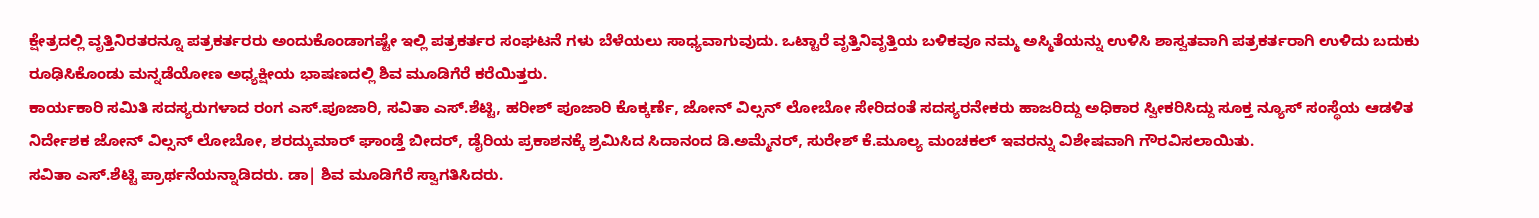ಕ್ಷೇತ್ರದಲ್ಲಿ ವೃತ್ತಿನಿರತರನ್ನೂ ಪತ್ರಕರ್ತರರು ಅಂದುಕೊಂಡಾಗಷ್ಟೇ ಇಲ್ಲಿ ಪತ್ರಕರ್ತರ ಸಂಘಟನೆ ಗಳು ಬೆಳೆಯಲು ಸಾಧ್ಯವಾಗುವುದು. ಒಟ್ಟಾರೆ ವೃತ್ತಿನಿವೃತ್ತಿಯ ಬಳಿಕವೂ ನಮ್ಮ ಅಸ್ಮಿತೆಯನ್ನು ಉಳಿಸಿ ಶಾಸ್ವತವಾಗಿ ಪತ್ರಕರ್ತರಾಗಿ ಉಳಿದು ಬದುಕು ರೂಢಿಸಿಕೊಂಡು ಮನ್ನಡೆಯೋಣ ಅಧ್ಯಕ್ಷೀಯ ಭಾಷಣದಲ್ಲಿ ಶಿವ ಮೂಡಿಗೆರೆ ಕರೆಯಿತ್ತರು.
ಕಾರ್ಯಕಾರಿ ಸಮಿತಿ ಸದಸ್ಯರುಗಳಾದ ರಂಗ ಎಸ್.ಪೂಜಾರಿ, ಸವಿತಾ ಎಸ್.ಶೆಟ್ಟಿ, ಹರೀಶ್ ಪೂಜಾರಿ ಕೊಕ್ಕರ್ಣೆ, ಜೋನ್ ವಿಲ್ಸನ್ ಲೋಬೋ ಸೇರಿದಂತೆ ಸದಸ್ಯರನೇಕರು ಹಾಜರಿದ್ದು ಅಧಿಕಾರ ಸ್ವೀಕರಿಸಿದ್ದು ಸೂಕ್ತ ನ್ಯೂಸ್ ಸಂಸ್ಥೆಯ ಆಡಳಿತ ನಿರ್ದೇಶಕ ಜೋನ್ ವಿಲ್ಸನ್ ಲೋಬೋ, ಶರದ್ಕುಮಾರ್ ಘಾಂಡ್ತೆ ಬೀದರ್, ಡೈರಿಯ ಪ್ರಕಾಶನಕ್ಕೆ ಶ್ರಮಿಸಿದ ಸಿದಾನಂದ ಡಿ.ಅಮ್ಮೆನರ್, ಸುರೇಶ್ ಕೆ.ಮೂಲ್ಯ ಮಂಚಕಲ್ ಇವರನ್ನು ವಿಶೇಷವಾಗಿ ಗೌರವಿಸಲಾಯಿತು.
ಸವಿತಾ ಎಸ್.ಶೆಟ್ಟಿ ಪ್ರಾರ್ಥನೆಯನ್ನಾಡಿದರು. ಡಾ| ಶಿವ ಮೂಡಿಗೆರೆ ಸ್ವಾಗತಿಸಿದರು.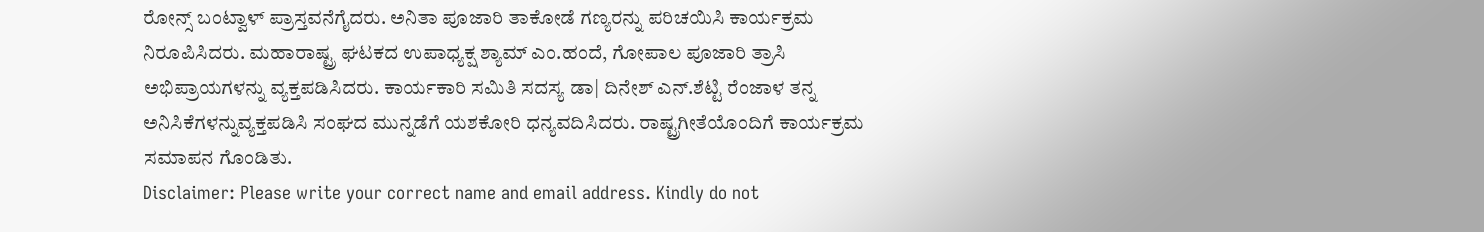ರೋನ್ಸ್ ಬಂಟ್ವಾಳ್ ಪ್ರಾಸ್ತವನೆಗೈದರು. ಅನಿತಾ ಪೂಜಾರಿ ತಾಕೋಡೆ ಗಣ್ಯರನ್ನು ಪರಿಚಯಿಸಿ ಕಾರ್ಯಕ್ರಮ ನಿರೂಪಿಸಿದರು. ಮಹಾರಾಷ್ಟ್ರ ಘಟಕದ ಉಪಾಧ್ಯಕ್ಷ ಶ್ಯಾಮ್ ಎಂ.ಹಂದೆ, ಗೋಪಾಲ ಪೂಜಾರಿ ತ್ರಾಸಿ ಅಭಿಪ್ರಾಯಗಳನ್ನು ವ್ಯಕ್ತಪಡಿಸಿದರು. ಕಾರ್ಯಕಾರಿ ಸಮಿತಿ ಸದಸ್ಯ ಡಾ| ದಿನೇಶ್ ಎನ್.ಶೆಟ್ಟಿ ರೆಂಜಾಳ ತನ್ನ ಅನಿಸಿಕೆಗಳನ್ನುವ್ಯಕ್ತಪಡಿಸಿ ಸಂಘದ ಮುನ್ನಡೆಗೆ ಯಶಕೋರಿ ಧನ್ಯವದಿಸಿದರು. ರಾಷ್ಟ್ರಗೀತೆಯೊಂದಿಗೆ ಕಾರ್ಯಕ್ರಮ ಸಮಾಪನ ಗೊಂಡಿತು.
Disclaimer: Please write your correct name and email address. Kindly do not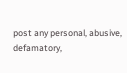post any personal, abusive, defamatory,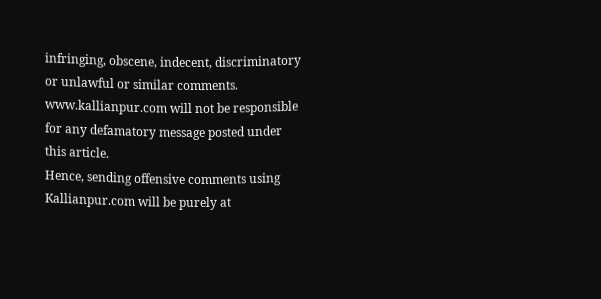infringing, obscene, indecent, discriminatory or unlawful or similar comments. www.kallianpur.com will not be responsible for any defamatory message posted under this article.
Hence, sending offensive comments using Kallianpur.com will be purely at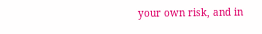your own risk, and in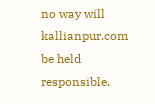no way will kallianpur.com be held responsible.